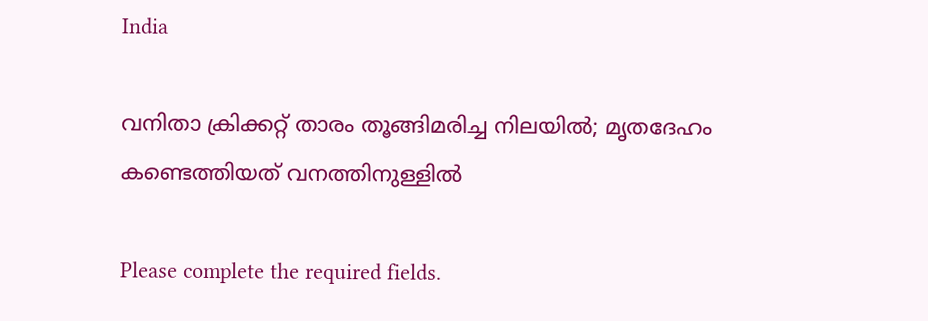India

വനിതാ ക്രിക്കറ്റ് താരം തൂങ്ങിമരിച്ച നിലയില്‍; മൃതദേഹം കണ്ടെത്തിയത് വനത്തിനുള്ളില്‍

Please complete the required fields.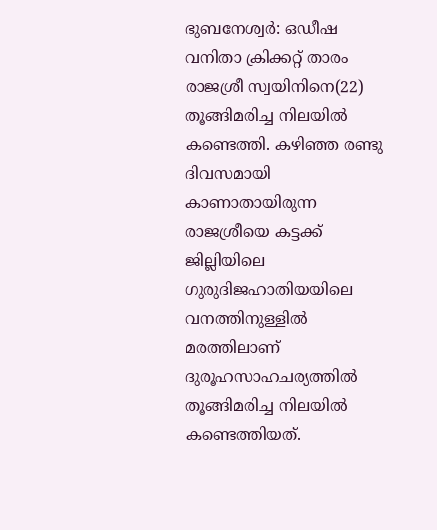ഭുബനേശ്വര്‍: ഒഡീഷ വനിതാ ക്രിക്കറ്റ് താരം രാജശ്രീ സ്വയിനിനെ(22) തൂങ്ങിമരിച്ച നിലയില്‍ കണ്ടെത്തി. കഴിഞ്ഞ രണ്ടു ദിവസമായി കാണാതായിരുന്ന രാജശ്രീയെ കട്ടക്ക് ജില്ലിയിലെ ഗുരുദിജഹാതിയയിലെ വനത്തിനുള്ളില്‍ മരത്തിലാണ് ദുരൂഹസാഹചര്യത്തില്‍ തൂങ്ങിമരിച്ച നിലയില്‍ കണ്ടെത്തിയത്.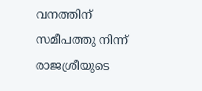വനത്തിന് സമീപത്തു നിന്ന് രാജശ്രീയുടെ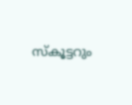സ്കൂട്ടറും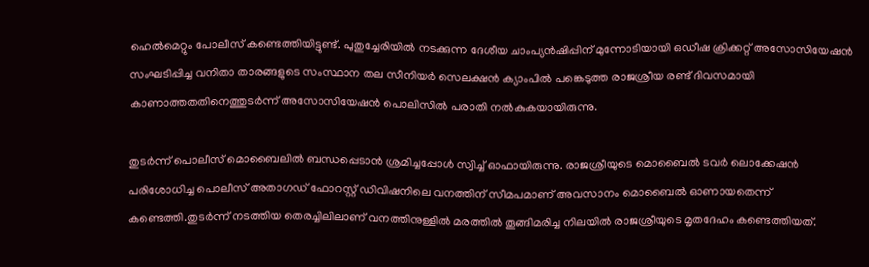ഹെല്‍മെറ്റും പോലീസ് കണ്ടെത്തിയിട്ടുണ്ട്. പുതുച്ചേരിയില്‍ നടക്കുന്ന ദേശീയ ചാംപ്യന്‍ഷിപ്പിന് മുന്നോടിയായി ഒഡീഷ ക്രിക്കറ്റ് അസോസിയേഷന്‍ സംഘടിപ്പിച്ച വനിതാ താരങ്ങളുടെ സംസ്ഥാന തല സീനിയര്‍ സെലക്ഷന്‍ ക്യാംപില്‍ പങ്കെടുത്ത രാജശ്രീയ രണ്ട് ദിവസമായി കാണാത്തതതിനെത്തുടര്‍ന്ന് അസോസിയേഷന്‍ പൊലിസില്‍ പരാതി നല്‍കുകയായിരുന്നു.

തുടര്‍ന്ന് പൊലീസ് മൊബൈലില്‍ ബന്ധപ്പെടാന്‍ ശ്രമിച്ചപ്പോള്‍ സ്വിച്ച് ഓഫായിരുന്നു. രാജശ്രീയുടെ മൊബൈല്‍ ടവര്‍ ലൊക്കേഷന്‍ പരിശോധിച്ച പൊലീസ് അതാഗഡ് ഫോറസ്റ്റ് ഡിവിഷനിലെ വനത്തിന് സീമപമാണ് അവസാനം മൊബൈല്‍ ഓണായതെന്ന് കണ്ടെത്തി.തുടര്‍ന്ന് നടത്തിയ തെരച്ചിലിലാണ് വനത്തിനുള്ളില്‍ മരത്തില്‍ തൂങ്ങിമരിച്ച നിലയില്‍ രാജശ്രീയുടെ മൃതദേഹം കണ്ടെത്തിയത്.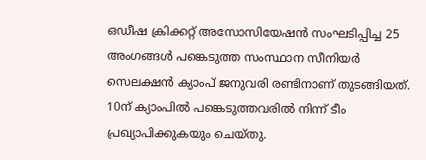ഒഡീഷ ക്രിക്കറ്റ് അസോസിയേഷന്‍ സംഘടിപ്പിച്ച 25 അംഗങ്ങള്‍ പങ്കെടുത്ത സംസ്ഥാന സീനിയര്‍ സെലക്ഷന്‍ ക്യാംപ് ജനുവരി രണ്ടിനാണ് തുടങ്ങിയത്. 10ന് ക്യാംപില്‍ പങ്കെടുത്തവരില്‍ നിന്ന് ടീം പ്രഖ്യാപിക്കുകയും ചെയ്തു.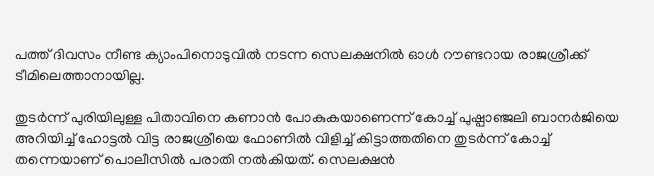പത്ത് ദിവസം നീണ്ട ക്യാംപിനൊടുവില്‍ നടന്ന സെലക്ഷനില്‍ ഓള്‍ റൗണ്ടറായ രാജശ്രീക്ക് ടീമിലെത്താനായില്ല.

തുടര്‍ന്ന് പുരിയിലുള്ള പിതാവിനെ കണാന്‍ പോകുകയാണെന്ന് കോച്ച് പുഷ്പാഞ്ജലി ബാനര്‍ജിയെ അറിയിച്ച് ഹോട്ടല്‍ വിട്ട രാജശ്രീയെ ഫോണില്‍ വിളിച്ച് കിട്ടാത്തതിനെ തുടര്‍ന്ന് കോച്ച് തന്നെയാണ് പൊലീസില്‍ പരാതി നല്‍കിയത്. സെലക്ഷന്‍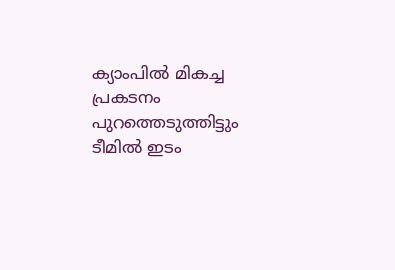ക്യാംപില്‍ മികച്ച പ്രകടനം പുറത്തെടുത്തിട്ടും ടീമില്‍ ഇടം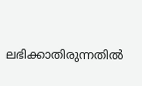ലഭിക്കാതിരുന്നതില്‍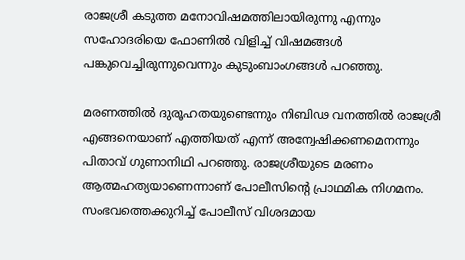രാജശ്രീ കടുത്ത മനോവിഷമത്തിലായിരുന്നു എന്നും സഹോദരിയെ ഫോണില്‍ വിളിച്ച് വിഷമങ്ങള്‍ പങ്കുവെച്ചിരുന്നുവെന്നും കുടുംബാംഗങ്ങള്‍ പറഞ്ഞു.

മരണത്തില്‍ ദുരൂഹതയുണ്ടെന്നും നിബിഢ വനത്തില്‍ രാജശ്രീ എങ്ങനെയാണ് എത്തിയത് എന്ന് അന്വേഷിക്കണമെനന്നും പിതാവ് ഗുണാനിഥി പറഞ്ഞു. രാജശ്രീയുടെ മരണം ആത്മഹത്യയാണെന്നാണ് പോലീസിന്‍റെ പ്രാഥമിക നിഗമനം. സംഭവത്തെക്കുറിച്ച് പോലീസ് വിശദമായ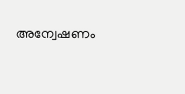അന്വേഷണം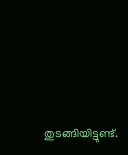തുടങ്ങിയിട്ടുണ്ട്.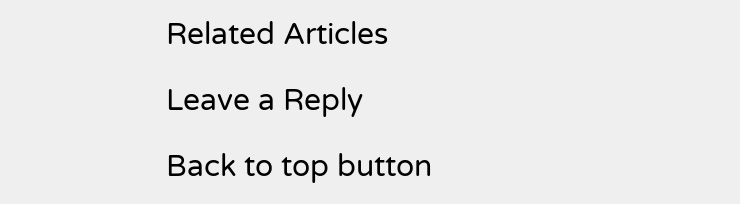Related Articles

Leave a Reply

Back to top button